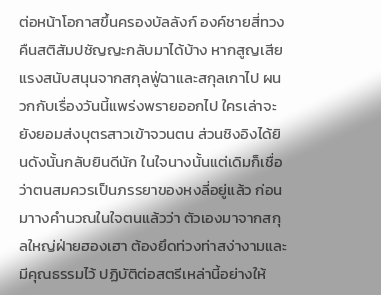ต่อหน้าโอกาสขึ้นครองบัลลังก์ องค์ชายสี่ทวงคืนสติสัมปชัญญะกลับมาได้บ้าง หากสูญเสียแรงสนับสนุนจากสกุลฟู่ฉาและสกุลเกาไป ผนวกกับเรื่องวันนี้แพร่งพรายออกไป ใครเล่าจะยังยอมส่งบุตรสาวเข้าจวนตน ส่วนชิงอิงได้ยินดังนั้นกลับยินดีนัก ในใจนางนั้นแต่เดิมก็เชื่อว่าตนสมควรเป็นภรรยาของหงลี่อยู่แล้ว ก่อนมาางคำนวณในใจตนแล้วว่า ตัวเองมาจากสกุลใหญ่ฝ่ายฮองเฮา ต้องยึดท่วงท่าสง่างามและมีคุณธรรมไว้ ปฏิบัติต่อสตรีเหล่านี้อย่างให้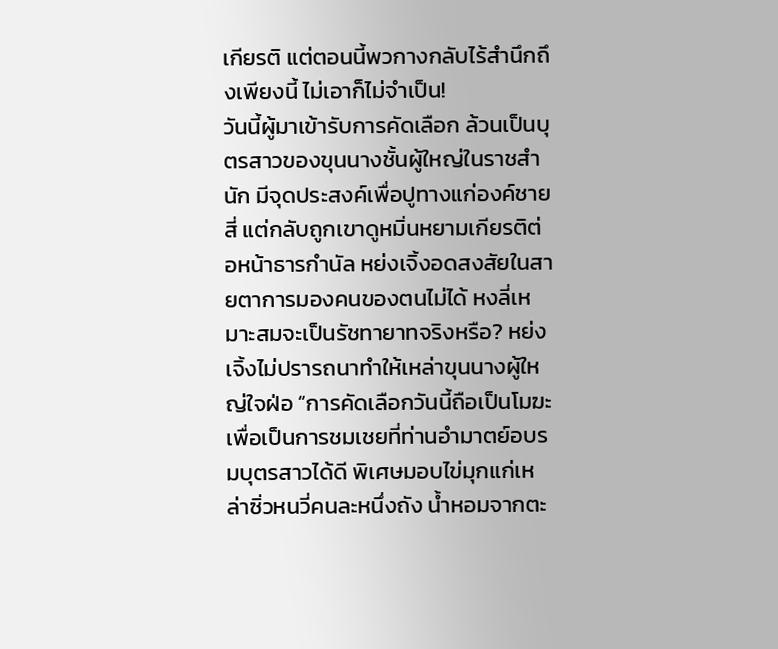เกียรติ แต่ตอนนี้พวกางกลับไร้สำนึกถึงเพียงนี้ ไม่เอาก็ไม่จำเป็น!
วันนี้ผู้มาเข้ารับการคัดเลือก ล้วนเป็นบุตรสาวของขุนนางชั้นผู้ใหญ่ในราชสำนัก มีจุดประสงค์เพื่อปูทางแก่องค์ชายสี่ แต่กลับถูกเขาดูหมิ่นหยามเกียรติต่อหน้าธารกำนัล หย่งเจิ้งอดสงสัยในสายตาการมองคนของตนไม่ได้ หงลี่เหมาะสมจะเป็นรัชทายาทจริงหรือ? หย่งเจิ้งไม่ปรารถนาทำให้เหล่าขุนนางผู้ใหญ่ใจฝ่อ “การคัดเลือกวันนี้ถือเป็นโมฆะ เพื่อเป็นการชมเชยที่ท่านอำมาตย์อบรมบุตรสาวได้ดี พิเศษมอบไข่มุกแก่เหล่าซิ่วหนวี่คนละหนึ่งถัง น้ำหอมจากตะ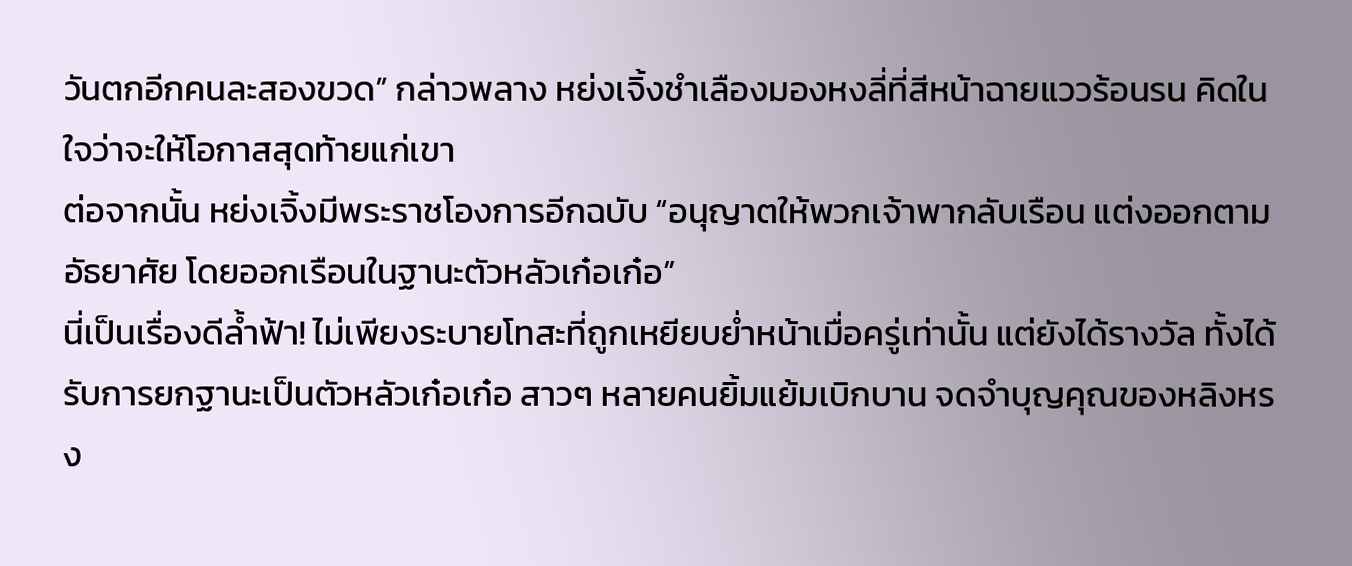วันตกอีกคนละสองขวด” กล่าวพลาง หย่งเจิ้งชำเลืองมองหงลี่ที่สีหน้าฉายแววร้อนรน คิดในใจว่าจะให้โอกาสสุดท้ายแก่เขา
ต่อจากนั้น หย่งเจิ้งมีพระราชโองการอีกฉบับ “อนุญาตให้พวกเจ้าพากลับเรือน แต่งออกตามอัธยาศัย โดยออกเรือนในฐานะตัวหลัวเก๋อเก๋อ”
นี่เป็นเรื่องดีล้ำฟ้า! ไม่เพียงระบายโทสะที่ถูกเหยียบย่ำหน้าเมื่อครู่เท่านั้น แต่ยังได้รางวัล ทั้งได้รับการยกฐานะเป็นตัวหลัวเก๋อเก๋อ สาวๆ หลายคนยิ้มแย้มเบิกบาน จดจำบุญคุณของหลิงหรง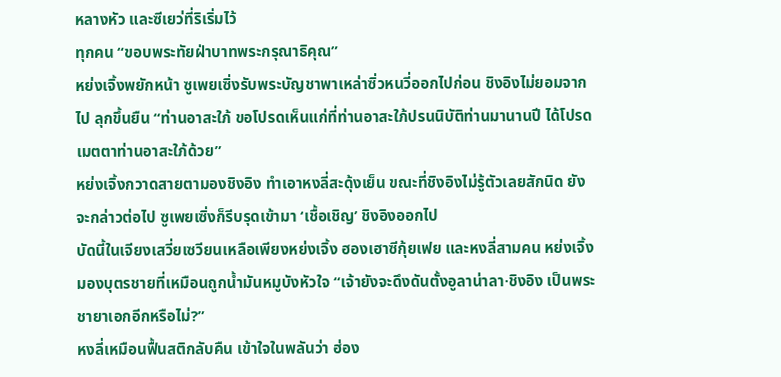หลางหัว และซีเยว่ที่ริเริ่มไว้
ทุกคน “ขอบพระทัยฝ่าบาทพระกรุณาธิคุณ”
หย่งเจิ้งพยักหน้า ซูเพยเซิ่งรับพระบัญชาพาเหล่าซิ่วหนวี่ออกไปก่อน ชิงอิงไม่ยอมจากไป ลุกขึ้นยืน “ท่านอาสะใภ้ ขอโปรดเห็นแก่ที่ท่านอาสะใภ้ปรนนิบัติท่านมานานปี ได้โปรดเมตตาท่านอาสะใภ้ด้วย”
หย่งเจิ้งกวาดสายตามองชิงอิง ทำเอาหงลี่สะดุ้งเย็น ขณะที่ชิงอิงไม่รู้ตัวเลยสักนิด ยังจะกล่าวต่อไป ซูเพยเซิ่งก็รีบรุดเข้ามา ‘เชื้อเชิญ’ ชิงอิงออกไป
บัดนี้ในเจียงเสวี่ยเซวียนเหลือเพียงหย่งเจิ้ง ฮองเฮาซีกุ้ยเฟย และหงลี่สามคน หย่งเจิ้งมองบุตรชายที่เหมือนถูกน้ำมันหมูบังหัวใจ “เจ้ายังจะดึงดันตั้งอูลาน่าลา·ชิงอิง เป็นพระชายาเอกอีกหรือไม่?”
หงลี่เหมือนฟื้นสติกลับคืน เข้าใจในพลันว่า ฮ่อง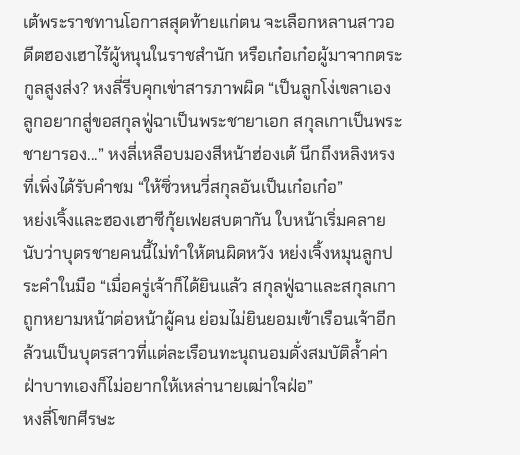เต้พระราชทานโอกาสสุดท้ายแก่ตน จะเลือกหลานสาวอดีตฮองเฮาไร้ผู้หนุนในราชสำนัก หรือเก๋อเก๋อผู้มาจากตระกูลสูงส่ง? หงลี่รีบคุกเข่าสารภาพผิด “เป็นลูกโง่เขลาเอง ลูกอยากสู่ขอสกุลฟู่ฉาเป็นพระชายาเอก สกุลเกาเป็นพระชายารอง...” หงลี่เหลือบมองสีหน้าฮ่องเต้ นึกถึงหลิงหรงที่เพิ่งได้รับคำชม “ให้ซิ่วหนวี่สกุลอันเป็นเก๋อเก๋อ”
หย่งเจิ้งและฮองเฮาซีกุ้ยเฟยสบตากัน ใบหน้าเริ่มคลาย นับว่าบุตรชายคนนี้ไม่ทำให้ตนผิดหวัง หย่งเจิ้งหมุนลูกประคำในมือ “เมื่อครู่เจ้าก็ได้ยินแล้ว สกุลฟู่ฉาและสกุลเกาถูกหยามหน้าต่อหน้าผู้คน ย่อมไม่ยินยอมเข้าเรือนเจ้าอีก ล้วนเป็นบุตรสาวที่แต่ละเรือนทะนุถนอมดั่งสมบัติล้ำค่า ฝ่าบาทเองก็ไม่อยากให้เหล่านายเฒ่าใจฝ่อ”
หงลี่โขกศีรษะ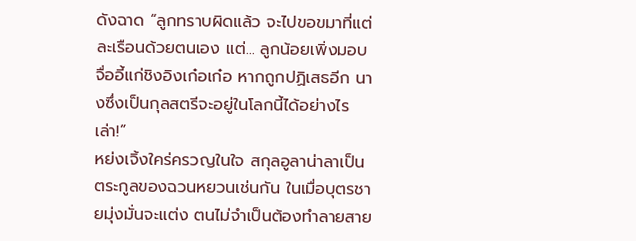ดังฉาด “ลูกทราบผิดแล้ว จะไปขอขมาที่แต่ละเรือนด้วยตนเอง แต่... ลูกน้อยเพิ่งมอบจื่ออี้แก่ชิงอิงเก๋อเก๋อ หากถูกปฏิเสธอีก นางซึ่งเป็นกุลสตรีจะอยู่ในโลกนี้ได้อย่างไรเล่า!”
หย่งเจิ้งใคร่ครวญในใจ สกุลอูลาน่าลาเป็นตระกูลของฉวนหยวนเช่นกัน ในเมื่อบุตรชายมุ่งมั่นจะแต่ง ตนไม่จำเป็นต้องทำลายสาย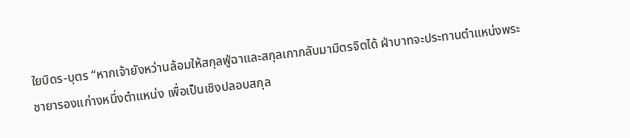ใยบิดร-บุตร “หากเจ้ายังหว่านล้อมให้สกุลฟู่ฉาและสกุลเกากลับมามิตรจิตได้ ฝ่าบาทจะประทานตำแหน่งพระชายารองแก่างหนึ่งตำแหน่ง เพื่อเป็นเชิงปลอบสกุล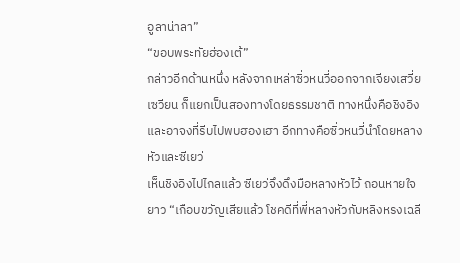อูลาน่าลา”
“ขอบพระทัยฮ่องเต้”
กล่าวอีกด้านหนึ่ง หลังจากเหล่าซิ่วหนวี่ออกจากเจียงเสวี่ยเซวียน ก็แยกเป็นสองทางโดยธรรมชาติ ทางหนึ่งคือชิงอิงและอาจงที่รีบไปพบฮองเฮา อีกทางคือซิ่วหนวี่นำโดยหลางหัวและซีเยว่
เห็นชิงอิงไปไกลแล้ว ซีเยว่จึงดึงมือหลางหัวไว้ ถอนหายใจยาว “เกือบขวัญเสียแล้ว โชคดีที่พี่หลางหัวกับหลิงหรงเฉลี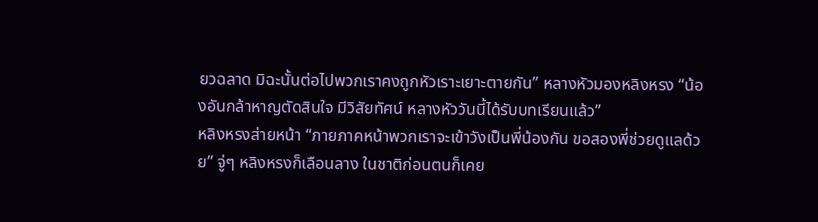ยวฉลาด มิฉะนั้นต่อไปพวกเราคงถูกหัวเราะเยาะตายกัน” หลางหัวมองหลิงหรง “น้องอันกล้าหาญตัดสินใจ มีวิสัยทัศน์ หลางหัววันนี้ได้รับบทเรียนแล้ว”
หลิงหรงส่ายหน้า “ภายภาคหน้าพวกเราจะเข้าวังเป็นพี่น้องกัน ขอสองพี่ช่วยดูแลด้วย” จู่ๆ หลิงหรงก็เลือนลาง ในชาติก่อนตนก็เคย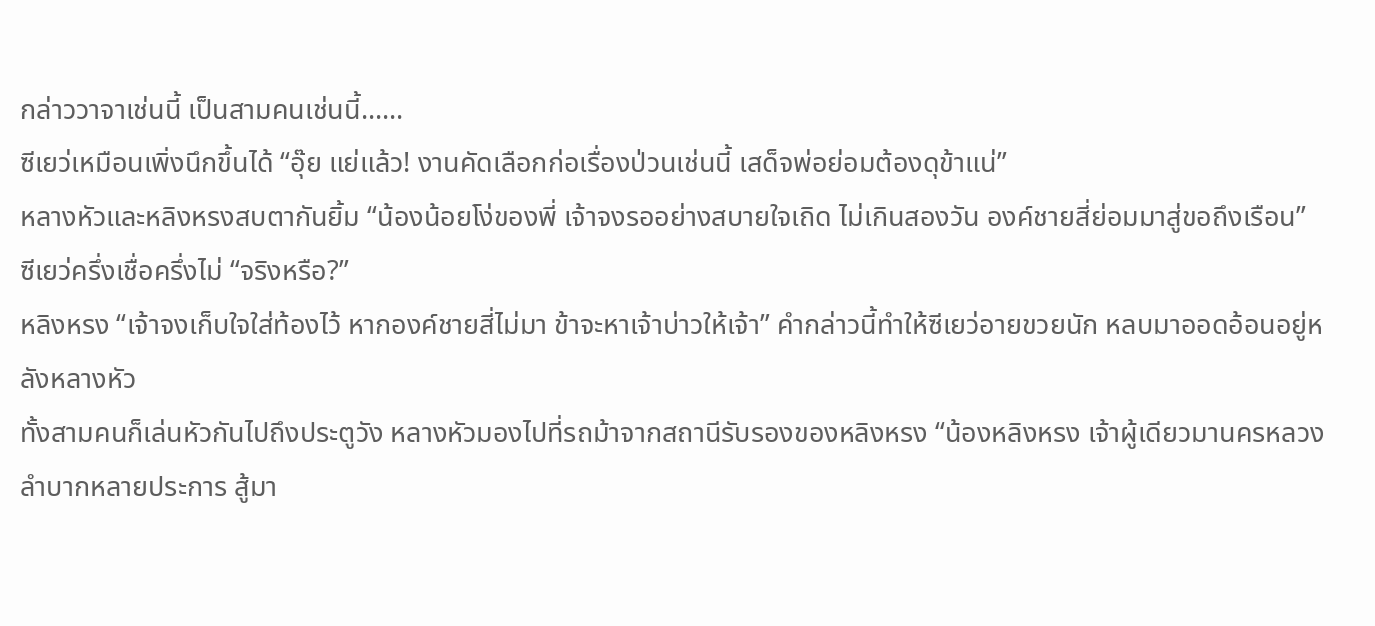กล่าววาจาเช่นนี้ เป็นสามคนเช่นนี้......
ซีเยว่เหมือนเพิ่งนึกขึ้นได้ “อุ๊ย แย่แล้ว! งานคัดเลือกก่อเรื่องป่วนเช่นนี้ เสด็จพ่อย่อมต้องดุข้าแน่”
หลางหัวและหลิงหรงสบตากันยิ้ม “น้องน้อยโง่ของพี่ เจ้าจงรออย่างสบายใจเถิด ไม่เกินสองวัน องค์ชายสี่ย่อมมาสู่ขอถึงเรือน”
ซีเยว่ครึ่งเชื่อครึ่งไม่ “จริงหรือ?”
หลิงหรง “เจ้าจงเก็บใจใส่ท้องไว้ หากองค์ชายสี่ไม่มา ข้าจะหาเจ้าบ่าวให้เจ้า” คำกล่าวนี้ทำให้ซีเยว่อายขวยนัก หลบมาออดอ้อนอยู่หลังหลางหัว
ทั้งสามคนก็เล่นหัวกันไปถึงประตูวัง หลางหัวมองไปที่รถม้าจากสถานีรับรองของหลิงหรง “น้องหลิงหรง เจ้าผู้เดียวมานครหลวง ลำบากหลายประการ สู้มา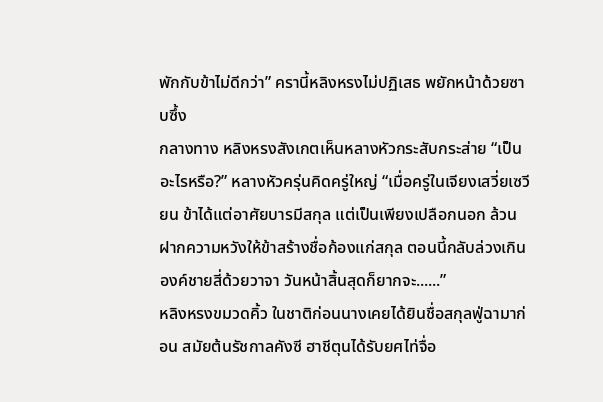พักกับข้าไม่ดีกว่า” ครานี้หลิงหรงไม่ปฏิเสธ พยักหน้าด้วยซาบซึ้ง
กลางทาง หลิงหรงสังเกตเห็นหลางหัวกระสับกระส่าย “เป็นอะไรหรือ?” หลางหัวครุ่นคิดครู่ใหญ่ “เมื่อครู่ในเจียงเสวี่ยเซวียน ข้าได้แต่อาศัยบารมีสกุล แต่เป็นเพียงเปลือกนอก ล้วนฝากความหวังให้ข้าสร้างชื่อก้องแก่สกุล ตอนนี้กลับล่วงเกินองค์ชายสี่ด้วยวาจา วันหน้าสิ้นสุดก็ยากจะ......”
หลิงหรงขมวดคิ้ว ในชาติก่อนนางเคยได้ยินชื่อสกุลฟู่ฉามาก่อน สมัยต้นรัชกาลคังซี ฮาชีตุนได้รับยศไท่จื่อ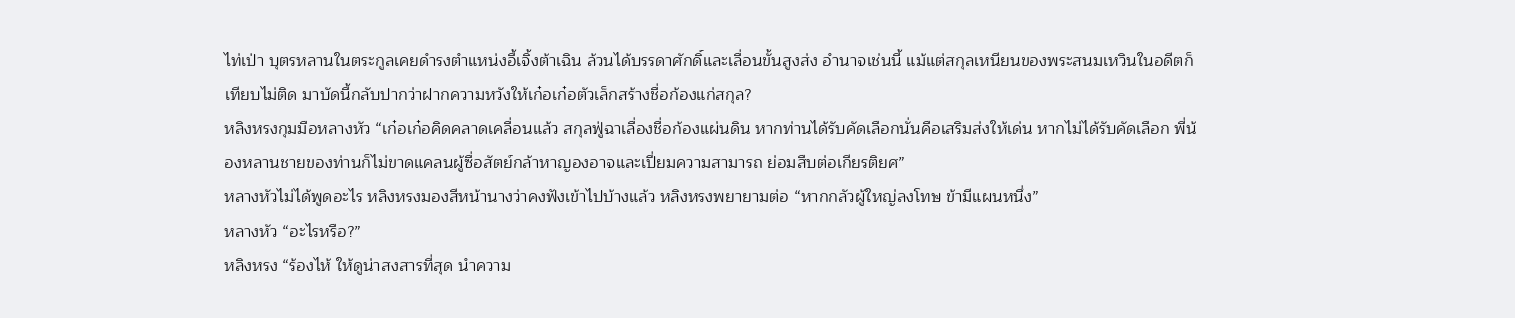ไท่เป่า บุตรหลานในตระกูลเคยดำรงตำแหน่งอี้เจิ้งต้าเฉิน ล้วนได้บรรดาศักดิ์และเลื่อนขั้นสูงส่ง อำนาจเช่นนี้ แม้แต่สกุลเหนียนของพระสนมเหวินในอดีตก็เทียบไม่ติด มาบัดนี้กลับปากว่าฝากความหวังให้เก๋อเก๋อตัวเล็กสร้างชื่อก้องแก่สกุล?
หลิงหรงกุมมือหลางหัว “เก๋อเก๋อคิดคลาดเคลื่อนแล้ว สกุลฟู่ฉาเลื่องชื่อก้องแผ่นดิน หากท่านได้รับคัดเลือกนั่นคือเสริมส่งให้เด่น หากไม่ได้รับคัดเลือก พี่น้องหลานชายของท่านก็ไม่ขาดแคลนผู้ซื่อสัตย์กล้าหาญองอาจและเปี่ยมความสามารถ ย่อมสืบต่อเกียรติยศ”
หลางหัวไม่ได้พูดอะไร หลิงหรงมองสีหน้านางว่าคงฟังเข้าไปบ้างแล้ว หลิงหรงพยายามต่อ “หากกลัวผู้ใหญ่ลงโทษ ข้ามีแผนหนึ่ง”
หลางหัว “อะไรหรือ?”
หลิงหรง “ร้องไห้ ให้ดูน่าสงสารที่สุด นำความ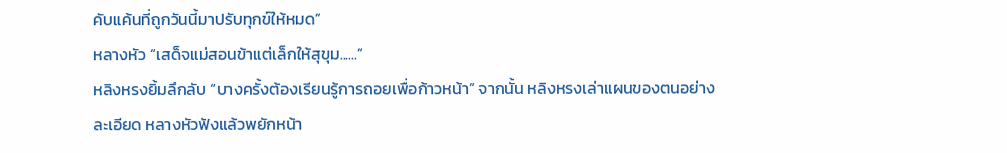คับแค้นที่ถูกวันนี้มาปรับทุกข์ให้หมด”
หลางหัว “เสด็จแม่สอนข้าแต่เล็กให้สุขุม......”
หลิงหรงยิ้มลึกลับ “บางครั้งต้องเรียนรู้การถอยเพื่อก้าวหน้า” จากนั้น หลิงหรงเล่าแผนของตนอย่างละเอียด หลางหัวฟังแล้วพยักหน้า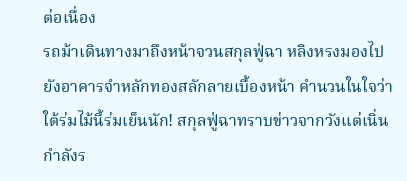ต่อเนื่อง
รถม้าเดินทางมาถึงหน้าจวนสกุลฟู่ฉา หลิงหรงมองไปยังอาคารจำหลักทองสลักลายเบื้องหน้า คำนวนในใจว่า ใต้ร่มไม้นี้ร่มเย็นนัก! สกุลฟู่ฉาทราบข่าวจากวังแต่เนิ่น กำลังร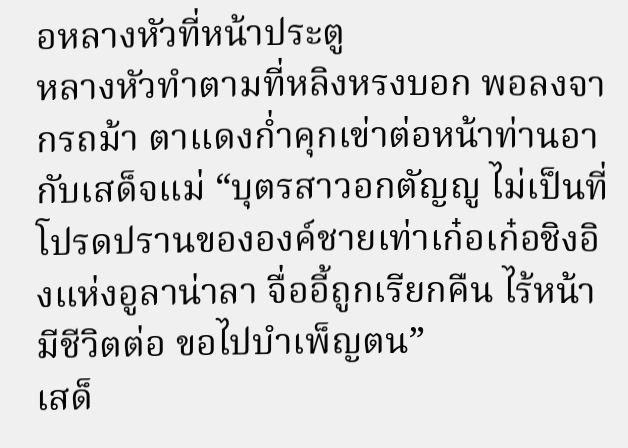อหลางหัวที่หน้าประตู
หลางหัวทำตามที่หลิงหรงบอก พอลงจากรถม้า ตาแดงก่ำคุกเข่าต่อหน้าท่านอากับเสด็จแม่ “บุตรสาวอกตัญญู ไม่เป็นที่โปรดปรานขององค์ชายเท่าเก๋อเก๋อชิงอิงแห่งอูลาน่าลา จื่ออี้ถูกเรียกคืน ไร้หน้ามีชีวิตต่อ ขอไปบำเพ็ญตน”
เสด็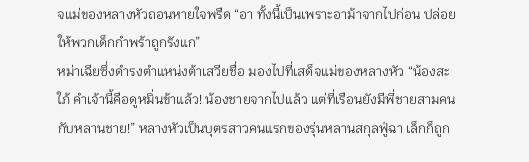จแม่ของหลางหัวถอนหายใจพรืด “อา ทั้งนี้เป็นเพราะอาม้าจากไปก่อน ปล่อยให้พวกเด็กกำพร้าถูกรังแก”
หม่าเฉียซึ่งดำรงตำแหน่งต้าเสวียชื่อ มองไปที่เสด็จแม่ของหลางหัว “น้องสะใภ้ คำเจ้านี้คือดูหมิ่นข้าแล้ว! น้องชายจากไปแล้ว แต่ที่เรือนยังมีพี่ชายสามคนกับหลานชาย!” หลางหัวเป็นบุตรสาวคนแรกของรุ่นหลานสกุลฟู่ฉา เล็กก็ถูก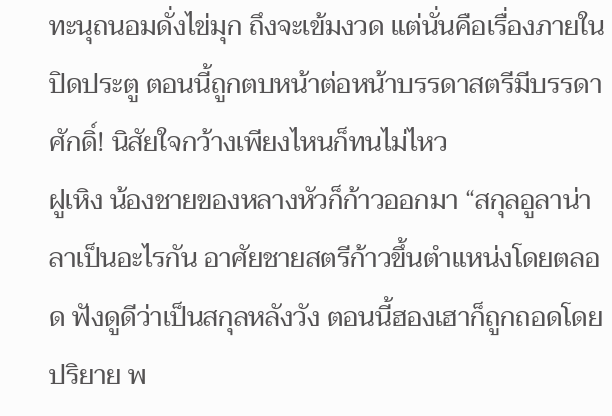ทะนุถนอมดั่งไข่มุก ถึงจะเข้มงวด แต่นั่นคือเรื่องภายในปิดประตู ตอนนี้ถูกตบหน้าต่อหน้าบรรดาสตรีมีบรรดาศักดิ์! นิสัยใจกว้างเพียงไหนก็ทนไม่ไหว
ฝูเหิง น้องชายของหลางหัวก็ก้าวออกมา “สกุลอูลาน่าลาเป็นอะไรกัน อาศัยชายสตรีก้าวขึ้นตำแหน่งโดยตลอด ฟังดูดีว่าเป็นสกุลหลังวัง ตอนนี้ฮองเฮาก็ถูกถอดโดยปริยาย พ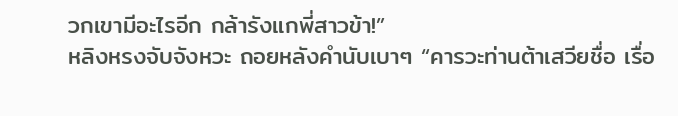วกเขามีอะไรอีก กล้ารังแกพี่สาวข้า!”
หลิงหรงจับจังหวะ ถอยหลังคำนับเบาๆ “คารวะท่านต้าเสวียชื่อ เรื่อ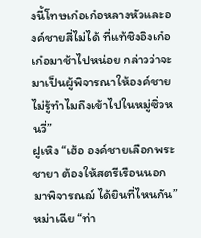งนี้โทษเก๋อเก๋อหลางหัวและองค์ชายสี่ไม่ได้ ที่แท้ชิงอิงเก๋อเก๋อมาช้าไปหน่อย กล่าวว่าจะมาเป็นผู้พิจารณาให้องค์ชาย ไม่รู้ทำไมถึงเข้าไปในหมู่ซิ่วหนวี่”
ฝูเหิง “เฮ้อ องค์ชายเลือกพระชายา ต้องให้สตรีเรือนนอกมาพิจารณฌ์ ได้ยินที่ไหนกัน”
หม่าเฉีย “ท่า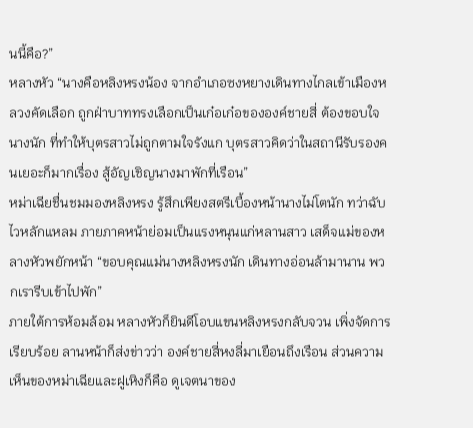นนี้คือ?”
หลางหัว “นางคือหลิงหรงน้อง จากอำเภอซงหยางเดินทางไกลเข้าเมืองหลวงคัดเลือก ถูกฝ่าบาททรงเลือกเป็นเก๋อเก๋อขององค์ชายสี่ ต้องขอบใจนางนัก ที่ทำให้บุตรสาวไม่ถูกตามใจรังแก บุตรสาวคิดว่าในสถานีรับรองคนเยอะก็มากเรื่อง สู้อัญเชิญนางมาพักที่เรือน”
หม่าเฉียชื่นชมมองหลิงหรง รู้สึกเพียงสตรีเบื้องหน้านางไม่โตนัก ทว่าฉับไวหลักแหลม ภายภาคหน้าย่อมเป็นแรงหนุนแก่หลานสาว เสด็จแม่ของหลางหัวพยักหน้า “ขอบคุณแม่นางหลิงหรงนัก เดินทางอ่อนล้ามานาน พวกเรารีบเข้าไปพัก”
ภายใต้การห้อมล้อม หลางหัวก็ยินดีโอบแขนหลิงหรงกลับจวน เพิ่งจัดการเรียบร้อย ลานหน้าก็ส่งข่าวว่า องค์ชายสี่หงลี่มาเยือนถึงเรือน ส่วนความเห็นของหม่าเฉียและฝูเหิงก็คือ ดูเจตนาของ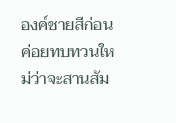องค์ชายสีก่อน ค่อยทบทวนใหม่ว่าจะสานสัม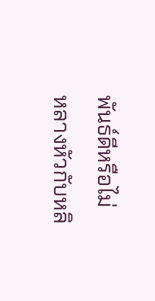พันธ์ดีหรือไม่
หลางหัวกับหลิ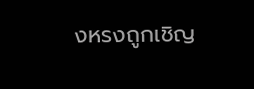งหรงถูกเชิญ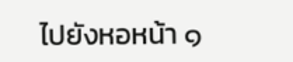ไปยังหอหน้า ๑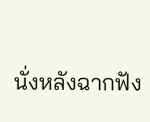นั่งหลังฉากฟัง